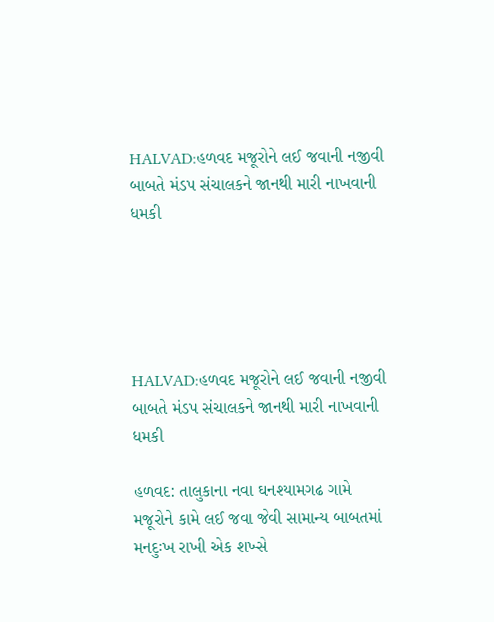HALVAD:હળવદ મજૂરોને લઈ જવાની નજીવી બાબતે મંડપ સંચાલકને જાનથી મારી નાખવાની ધમકી





HALVAD:હળવદ મજૂરોને લઈ જવાની નજીવી બાબતે મંડપ સંચાલકને જાનથી મારી નાખવાની ધમકી

હળવદ: તાલુકાના નવા ઘનશ્યામગઢ ગામે મજૂરોને કામે લઈ જવા જેવી સામાન્ય બાબતમાં મનદુઃખ રાખી એક શખ્સે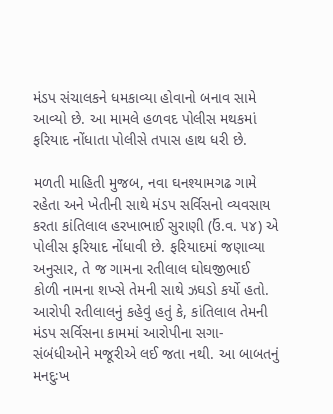મંડપ સંચાલકને ધમકાવ્યા હોવાનો બનાવ સામે આવ્યો છે. આ મામલે હળવદ પોલીસ મથકમાં ફરિયાદ નોંધાતા પોલીસે તપાસ હાથ ધરી છે.

મળતી માહિતી મુજબ, નવા ઘનશ્યામગઢ ગામે રહેતા અને ખેતીની સાથે મંડપ સર્વિસનો વ્યવસાય કરતા કાંતિલાલ હરખાભાઈ સુરાણી (ઉં.વ. ૫૪) એ પોલીસ ફરિયાદ નોંધાવી છે. ફરિયાદમાં જણાવ્યા અનુસાર, તે જ ગામના રતીલાલ ઘોઘજીભાઈ કોળી નામના શખ્સે તેમની સાથે ઝઘડો કર્યો હતો.
આરોપી રતીલાલનું કહેવું હતું કે, કાંતિલાલ તેમની મંડપ સર્વિસના કામમાં આરોપીના સગા-સંબંધીઓને મજૂરીએ લઈ જતા નથી. આ બાબતનું મનદુઃખ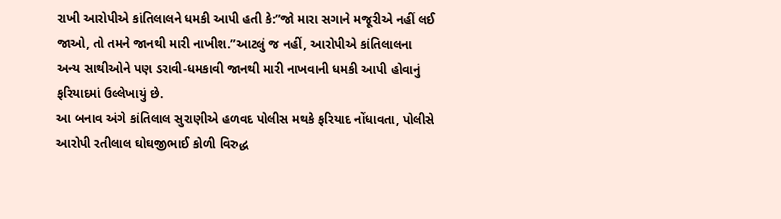રાખી આરોપીએ કાંતિલાલને ધમકી આપી હતી કે:”જો મારા સગાને મજૂરીએ નહીં લઈ જાઓ, તો તમને જાનથી મારી નાખીશ.”આટલું જ નહીં, આરોપીએ કાંતિલાલના અન્ય સાથીઓને પણ ડરાવી-ધમકાવી જાનથી મારી નાખવાની ધમકી આપી હોવાનું ફરિયાદમાં ઉલ્લેખાયું છે.
આ બનાવ અંગે કાંતિલાલ સુરાણીએ હળવદ પોલીસ મથકે ફરિયાદ નોંધાવતા, પોલીસે આરોપી રતીલાલ ઘોઘજીભાઈ કોળી વિરુદ્ધ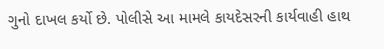ગુનો દાખલ કર્યો છે. પોલીસે આ મામલે કાયદેસરની કાર્યવાહી હાથ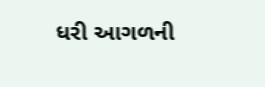ધરી આગળની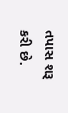તપાસ શરૂ કરી છે.